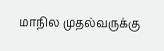மாநில முதல்வருக்கு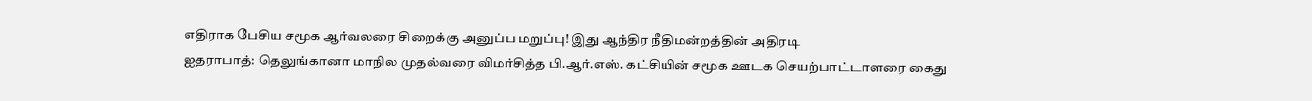எதிராக பேசிய சமூக ஆர்வலரை சிறைக்கு அனுப்ப மறுப்பு! இது ஆந்திர நீதிமன்றத்தின் அதிரடி
ஐதராபாத்: தெலுங்கானா மாநில முதல்வரை விமர்சித்த பி.ஆர்.எஸ். கட்சியின் சமூக ஊடக செயற்பாட்டாளரை கைது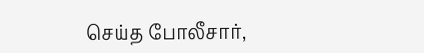செய்த போலீசார்,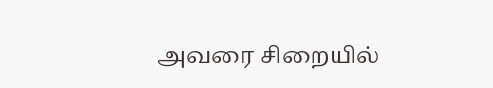அவரை சிறையில்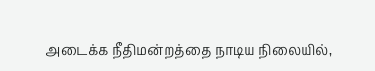அடைக்க நீதிமன்றத்தை நாடிய நிலையில்,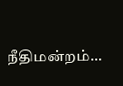நீதிமன்றம்…